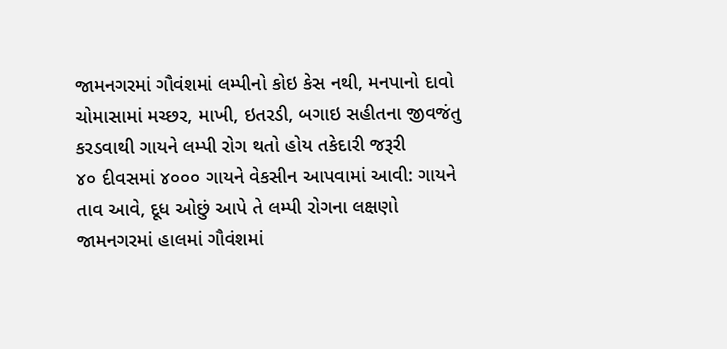જામનગરમાં ગૌવંશમાં લમ્પીનો કોઇ કેસ નથી, મનપાનો દાવો
ચોમાસામાં મચ્છર, માખી, ઇતરડી, બગાઇ સહીતના જીવજંતુ કરડવાથી ગાયને લમ્પી રોગ થતો હોય તકેદારી જરૂરી
૪૦ દીવસમાં ૪૦૦૦ ગાયને વેકસીન આપવામાં આવી: ગાયને તાવ આવે, દૂધ ઓછું આપે તે લમ્પી રોગના લક્ષણો
જામનગરમાં હાલમાં ગૌવંશમાં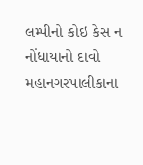લમ્પીનો કોઇ કેસ ન નોંધાયાનો દાવો મહાનગરપાલીકાના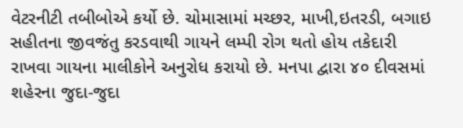વેટરનીટી તબીબોએ કર્યો છે. ચોમાસામાં મચ્છર, માખી,ઇતરડી, બગાઇ સહીતના જીવજંતુ કરડવાથી ગાયને લમ્પી રોગ થતો હોય તકેદારી રાખવા ગાયના માલીકોને અનુરોધ કરાયો છે. મનપા દ્વારા ૪૦ દીવસમાં શહેરના જુદા-જુદા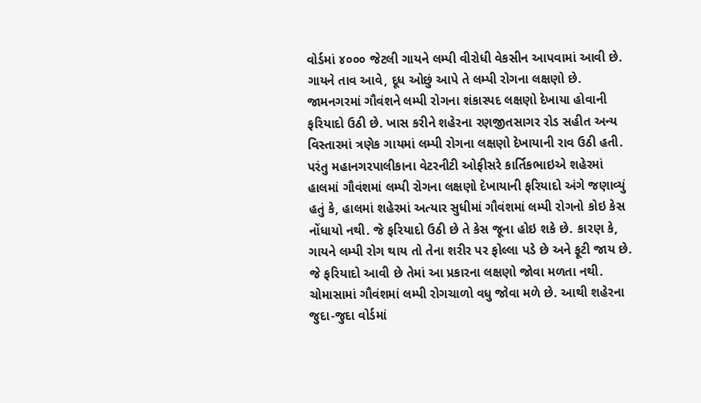વોર્ડમાં ૪૦૦૦ જેટલી ગાયને લમ્પી વીરોધી વેકસીન આપવામાં આવી છે. ગાયને તાવ આવે, દૂધ ઓછું આપે તે લમ્પી રોગના લક્ષણો છે.
જામનગરમાં ગૌવંશને લમ્પી રોગના શંકાસ્પદ લક્ષણો દેખાયા હોવાની ફરિયાદો ઉઠી છે. ખાસ કરીને શહેરના રણજીતસાગર રોડ સહીત અન્ય વિસ્તારમાં ત્રણેક ગાયમાં લમ્પી રોગના લક્ષણો દેખાયાની રાવ ઉઠી હતી. પરંતુ મહાનગરપાલીકાના વેટરનીટી ઓફીસરે કાર્તિકભાઇએ શહેરમાં હાલમાં ગૌવંશમાં લમ્પી રોગના લક્ષણો દેખાયાની ફરિયાદો અંગે જણાવ્યું હતું કે, હાલમાં શહેરમાં અત્યાર સુધીમાં ગૌવંશમાં લમ્પી રોગનો કોઇ કેસ નોંધાયો નથી. જે ફરિયાદો ઉઠી છે તે કેસ જૂના હોઇ શકે છે. કારણ કે, ગાયને લમ્પી રોગ થાય તો તેના શરીર પર ફોલ્લા પડે છે અને ફૂટી જાય છે. જે ફરિયાદો આવી છે તેમાં આ પ્રકારના લક્ષણો જોવા મળતા નથી.
ચોમાસામાં ગૌવંશમાં લમ્પી રોગચાળો વધુ જોવા મળે છે. આથી શહેરના જુદા-જુદા વોર્ડમાં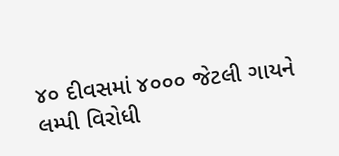૪૦ દીવસમાં ૪૦૦૦ જેટલી ગાયને લમ્પી વિરોધી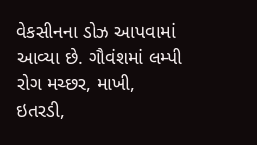વેકસીનના ડોઝ આપવામાં આવ્યા છે. ગૌવંશમાં લમ્પી રોગ મચ્છર, માખી, ઇતરડી,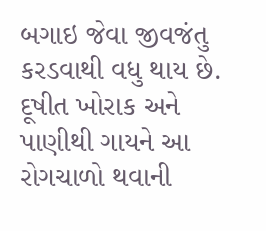બગાઇ જેવા જીવજંતુ કરડવાથી વધુ થાય છે. દૂષીત ખોરાક અને પાણીથી ગાયને આ રોગચાળો થવાની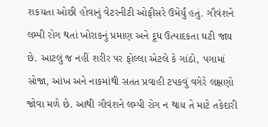શકયતા ઓછી હોવાનું વેટરનીટી ઓફીસરે ઉમેર્યું હતું. ગૌવંશને લમ્પી રોગ થતાં ખોરાકનું પ્રમાણ અને દૂધ ઉત્પાદકતા ઘટી જાય છે. આટલું જ નહીં શરીર પર ફોલ્લા એટલે કે ગાંઠો, પગામાં સોજા, આંખ અને નાકમાંથી સતત પ્રવાહી ટપકવું વગેરે લક્ષણો જોવા મળે છે. આથી ગૌવંશને લમ્પી રોગ ન થાય તે માટે તકેદારી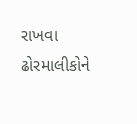રાખવા ઢોરમાલીકોને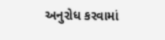અનુરોધ કરવામાં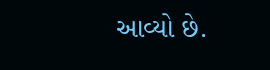આવ્યો છે.